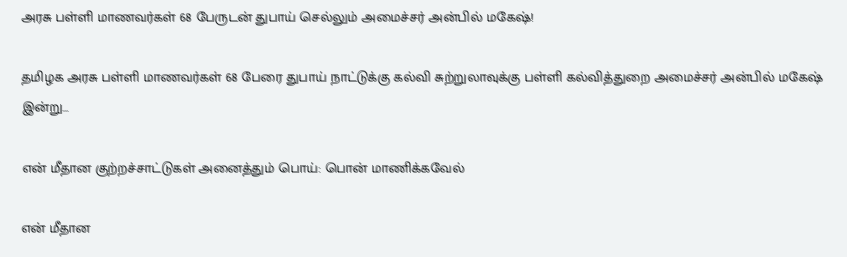அரசு பள்ளி மாணவர்கள் 68 பேருடன் துபாய் செல்லும் அமைச்சர் அன்பில் மகேஷ்!

தமிழக அரசு பள்ளி மாணவர்கள் 68 பேரை துபாய் நாட்டுக்கு கல்வி சுற்றுலாவுக்கு பள்ளி கல்வித்துறை அமைச்சர் அன்பில் மகேஷ் இன்று…

என் மீதான குற்றச்சாட்டுகள் அனைத்தும் பொய்: பொன் மாணிக்கவேல்

என் மீதான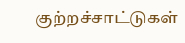குற்றச்சாட்டுகள்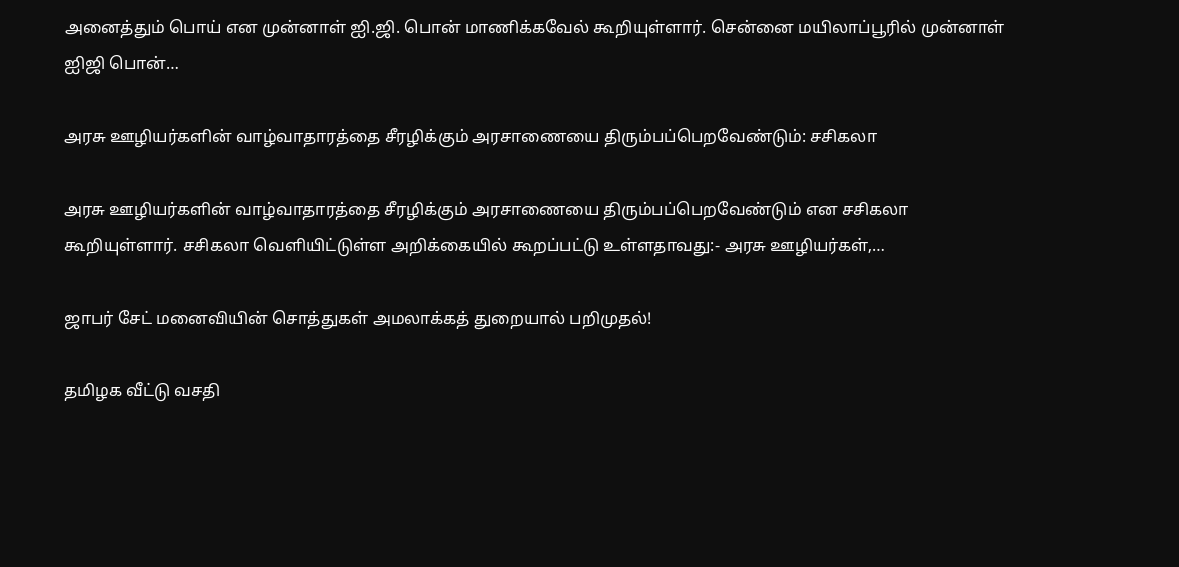அனைத்தும் பொய் என முன்னாள் ஐி.ஜி. பொன் மாணிக்கவேல் கூறியுள்ளார். சென்னை மயிலாப்பூரில் முன்னாள் ஐிஜி பொன்…

அரசு ஊழியர்களின் வாழ்வாதாரத்தை சீரழிக்கும் அரசாணையை திரும்பப்பெறவேண்டும்: சசிகலா

அரசு ஊழியர்களின் வாழ்வாதாரத்தை சீரழிக்கும் அரசாணையை திரும்பப்பெறவேண்டும் என சசிகலா கூறியுள்ளார். சசிகலா வெளியிட்டுள்ள அறிக்கையில் கூறப்பட்டு உள்ளதாவது:- அரசு ஊழியர்கள்,…

ஜாபர் சேட் மனைவியின் சொத்துகள் அமலாக்கத் துறையால் பறிமுதல்!

தமிழக வீட்டு வசதி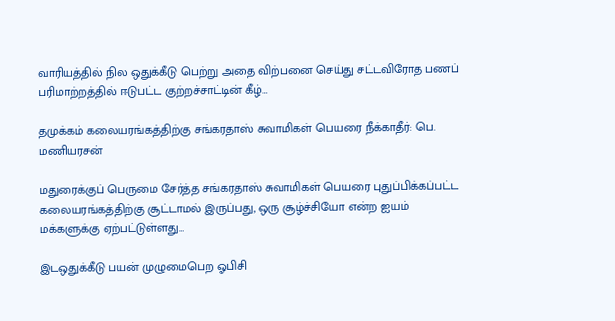வாரியத்தில் நில ஒதுக்கீடு பெற்று அதை விற்பனை செய்து சட்டவிரோத பணப் பரிமாற்றத்தில் ஈடுபட்ட குற்றச்சாட்டின் கீழ்…

தமுக்கம் கலையரங்கத்திற்கு சங்கரதாஸ் சுவாமிகள் பெயரை நீக்காதீர்: பெ. மணியரசன்

மதுரைக்குப் பெருமை சேர்த்த சங்கரதாஸ் சுவாமிகள் பெயரை புதுப்பிக்கப்பட்ட கலையரங்கத்திற்கு சூட்டாமல் இருப்பது, ஒரு சூழ்ச்சியோ என்ற ஐயம் மக்களுக்கு ஏற்பட்டுள்ளது…

இடஒதுக்கீடு பயன் முழுமைபெற ஓபிசி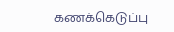கணக்கெடுப்பு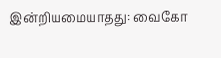இன்றியமையாதது: வைகோ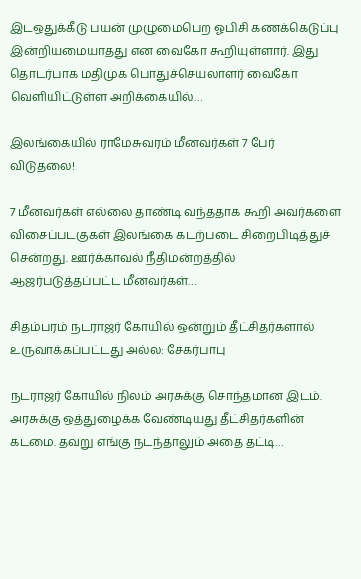இடஒதுக்கீடு பயன் முழுமைபெற ஓபிசி கணக்கெடுப்பு இன்றியமையாதது என வைகோ கூறியுள்ளார். இது தொடர்பாக மதிமுக பொதுச்செயலாளர் வைகோ வெளியிட்டுள்ள அறிக்கையில்…

இலங்கையில் ராமேசுவரம் மீனவர்கள் 7 பேர் விடுதலை!

7 மீனவர்கள் எல்லை தாண்டி வந்ததாக கூறி அவர்களை விசைப்படகுகள் இலங்கை கடற்படை சிறைபிடித்துச் சென்றது. ஊர்க்காவல் நீதிமன்றத்தில் ஆஜர்படுத்தப்பட்ட மீனவர்கள்…

சிதம்பரம் நடராஜர் கோயில் ஒன்றும் தீட்சிதர்களால் உருவாக்கப்பட்டது அல்ல: சேகர்பாபு

நடராஜர் கோயில் நிலம் அரசுக்கு சொந்தமான இடம். அரசுக்கு ஒத்துழைக்க வேண்டியது தீட்சிதர்களின் கடமை. தவறு எங்கு நடந்தாலும் அதை தட்டி…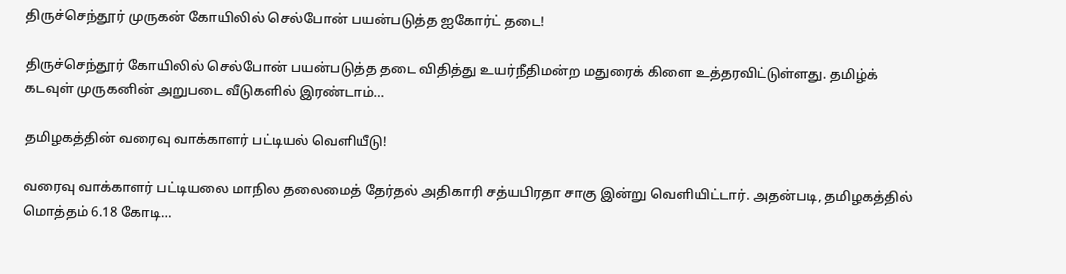திருச்செந்தூர் முருகன் கோயிலில் செல்போன் பயன்படுத்த ஐகோர்ட் தடை!

திருச்செந்தூர் கோயிலில் செல்போன் பயன்படுத்த தடை விதித்து உயர்நீதிமன்ற மதுரைக் கிளை உத்தரவிட்டுள்ளது. தமிழ்க் கடவுள் முருகனின் அறுபடை வீடுகளில் இரண்டாம்…

தமிழகத்தின் வரைவு வாக்காளர் பட்டியல் வெளியீடு!

வரைவு வாக்காளர் பட்டியலை மாநில தலைமைத் தேர்தல் அதிகாரி சத்யபிரதா சாகு இன்று வெளியிட்டார். அதன்படி, தமிழகத்தில் மொத்தம் 6.18 கோடி…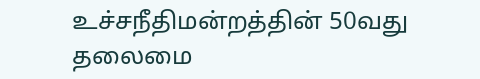உச்சநீதிமன்றத்தின் 50வது தலைமை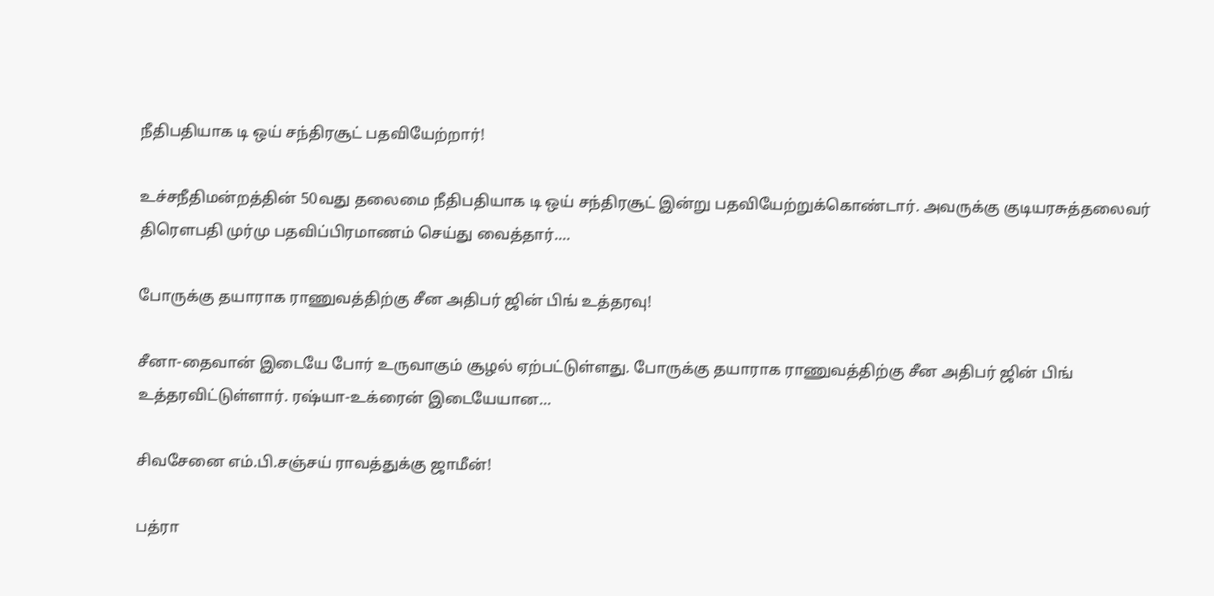நீதிபதியாக டி ஒய் சந்திரசூட் பதவியேற்றார்!

உச்சநீதிமன்றத்தின் 50வது தலைமை நீதிபதியாக டி ஒய் சந்திரசூட் இன்று பதவியேற்றுக்கொண்டார். அவருக்கு குடியரசுத்தலைவர் திரௌபதி முர்மு பதவிப்பிரமாணம் செய்து வைத்தார்.…

போருக்கு தயாராக ராணுவத்திற்கு சீன அதிபர் ஜின் பிங் உத்தரவு!

சீனா-தைவான் இடையே போர் உருவாகும் சூழல் ஏற்பட்டுள்ளது. போருக்கு தயாராக ராணுவத்திற்கு சீன அதிபர் ஜின் பிங் உத்தரவிட்டுள்ளார். ரஷ்யா-உக்ரைன் இடையேயான…

சிவசேனை எம்.பி.சஞ்சய் ராவத்துக்கு ஜாமீன்!

பத்ரா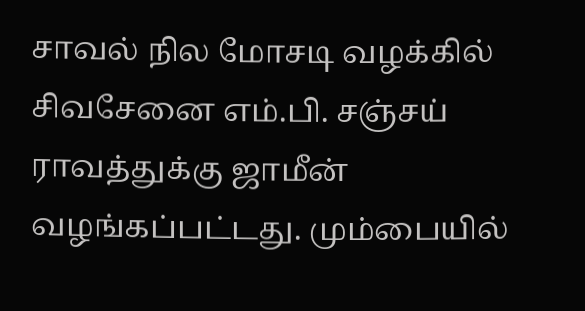சாவல் நில மோசடி வழக்கில் சிவசேனை எம்.பி. சஞ்சய் ராவத்துக்கு ஜாமீன் வழங்கப்பட்டது. மும்பையில்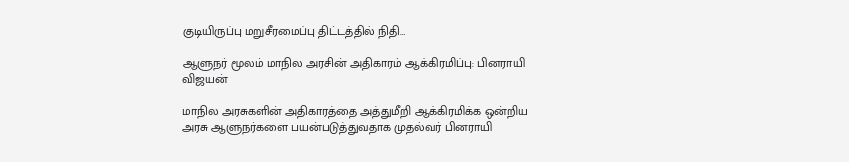குடியிருப்பு மறுசீரமைப்பு திட்டத்தில் நிதி…

ஆளுநர் மூலம் மாநில அரசின் அதிகாரம் ஆக்கிரமிப்பு: பினராயி விஜயன்

மாநில அரசுகளின் அதிகாரத்தை அத்துமீறி ஆக்கிரமிக்க ஒன்றிய அரசு ஆளுநர்களை பயன்படுத்துவதாக முதல்வர் பினராயி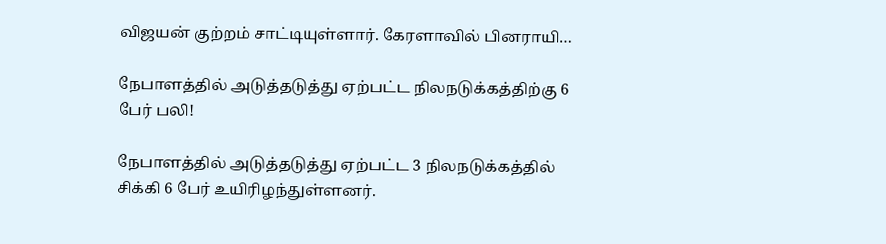விஜயன் குற்றம் சாட்டியுள்ளார். கேரளாவில் பினராயி…

நேபாளத்தில் அடுத்தடுத்து ஏற்பட்ட நிலநடுக்கத்திற்கு 6 பேர் பலி!

நேபாளத்தில் அடுத்தடுத்து ஏற்பட்ட 3 நிலநடுக்கத்தில் சிக்கி 6 பேர் உயிரிழந்துள்ளனர்.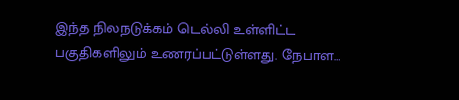இந்த நிலநடுக்கம் டெல்லி உள்ளிட்ட பகுதிகளிலும் உணரப்பட்டுள்ளது. நேபாள…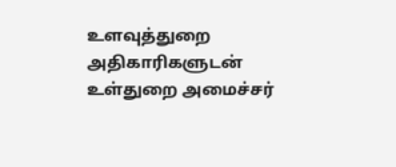உளவுத்துறை அதிகாரிகளுடன் உள்துறை அமைச்சர்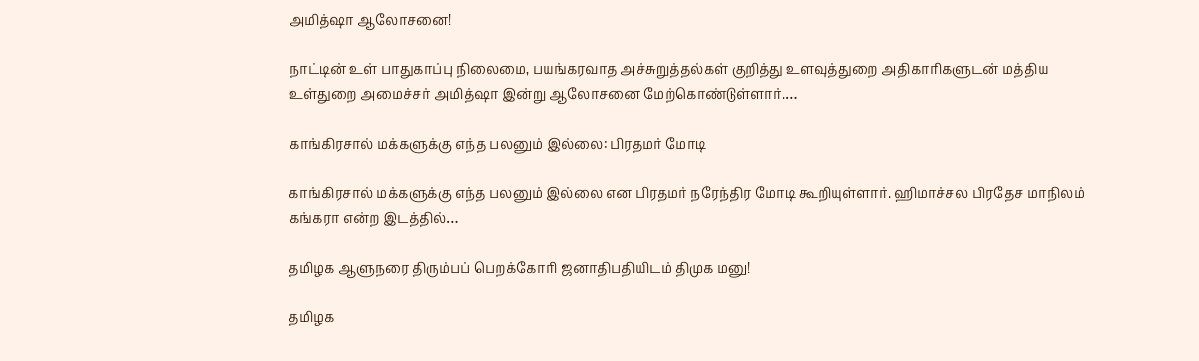அமித்ஷா ஆலோசனை!

நாட்டின் உள் பாதுகாப்பு நிலைமை, பயங்கரவாத அச்சுறுத்தல்கள் குறித்து உளவுத்துறை அதிகாரிகளுடன் மத்திய உள்துறை அமைச்சர் அமித்ஷா இன்று ஆலோசனை மேற்கொண்டுள்ளார்.…

காங்கிரசால் மக்களுக்கு எந்த பலனும் இல்லை: பிரதமர் மோடி

காங்கிரசால் மக்களுக்கு எந்த பலனும் இல்லை என பிரதமர் நரேந்திர மோடி கூறியுள்ளார். ஹிமாச்சல பிரதேச மாநிலம் கங்கரா என்ற இடத்தில்…

தமிழக ஆளுநரை திரும்பப் பெறக்கோரி ஜனாதிபதியிடம் திமுக மனு!

தமிழக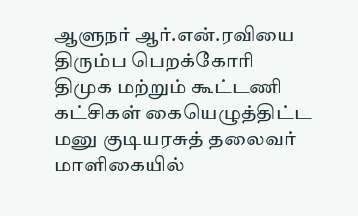ஆளுநர் ஆர்.என்.ரவியை திரும்ப பெறக்கோரி திமுக மற்றும் கூட்டணி கட்சிகள் கையெழுத்திட்ட மனு குடியரசுத் தலைவர் மாளிகையில்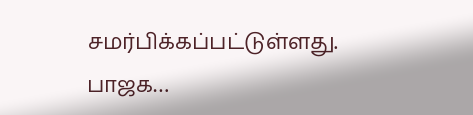சமர்பிக்கப்பட்டுள்ளது. பாஜக…